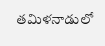తమిళనాడులో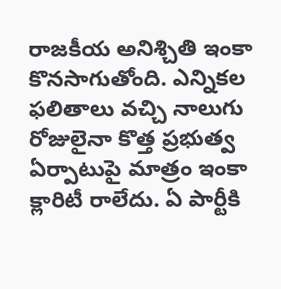రాజకీయ అనిశ్చితి ఇంకా కొనసాగుతోంది. ఎన్నికల ఫలితాలు వచ్చి నాలుగు రోజులైనా కొత్త ప్రభుత్వ ఏర్పాటుపై మాత్రం ఇంకా క్లారిటీ రాలేదు. ఏ పార్టీకి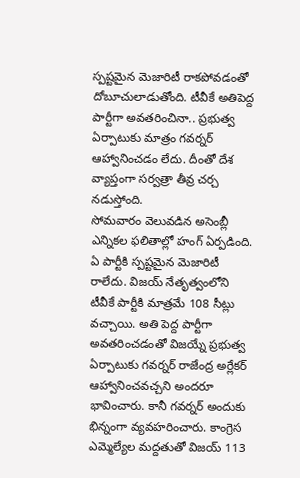స్పష్టమైన మెజారిటీ రాకపోవడంతో దోబూచులాడుతోంది. టీవీకే అతిపెద్ద పార్టీగా అవతరించినా.. ప్రభుత్వ ఏర్పాటుకు మాత్రం గవర్నర్ ఆహ్వానించడం లేదు. దీంతో దేశ వ్యాప్తంగా సర్వత్రా తీవ్ర చర్చ నడుస్తోంది.
సోమవారం వెలువడిన అసెంబ్లీ ఎన్నికల ఫలితాల్లో హంగ్ ఏర్పడింది. ఏ పార్టీకి స్పష్టమైన మెజారిటీ రాలేదు. విజయ్ నేతృత్వంలోని టీవీకే పార్టీకి మాత్రమే 108 సీట్లు వచ్చాయి. అతి పెద్ద పార్టీగా అవతరించడంతో విజయ్నే ప్రభుత్వ ఏర్పాటుకు గవర్నర్ రాజేంద్ర అర్లేకర్ ఆహ్వానించవచ్చని అందరూ భావించారు. కానీ గవర్నర్ అందుకు భిన్నంగా వ్యవహరించారు. కాంగ్రెస ఎమ్మెల్యేల మద్దతుతో విజయ్ 113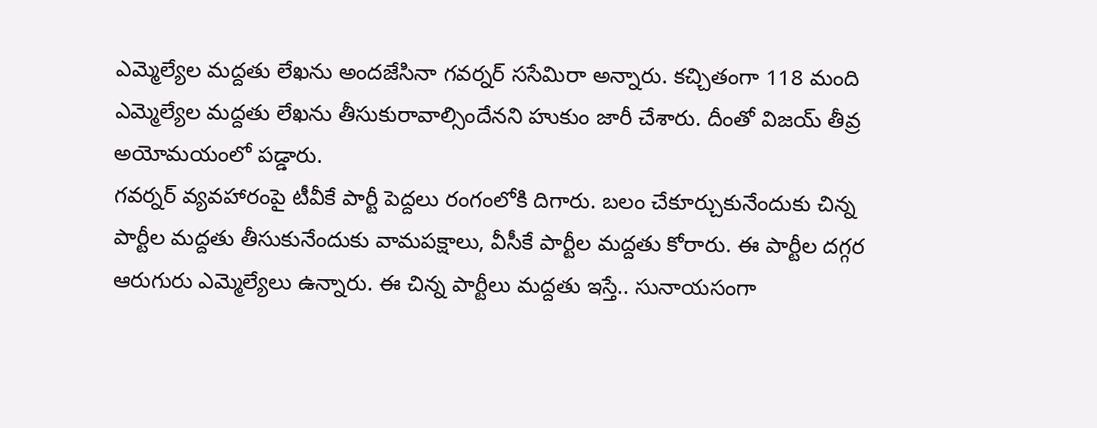ఎమ్మెల్యేల మద్దతు లేఖను అందజేసినా గవర్నర్ ససేమిరా అన్నారు. కచ్చితంగా 118 మంది ఎమ్మెల్యేల మద్దతు లేఖను తీసుకురావాల్సిందేనని హుకుం జారీ చేశారు. దీంతో విజయ్ తీవ్ర అయోమయంలో పడ్డారు.
గవర్నర్ వ్యవహారంపై టీవీకే పార్టీ పెద్దలు రంగంలోకి దిగారు. బలం చేకూర్చుకునేందుకు చిన్న పార్టీల మద్దతు తీసుకునేందుకు వామపక్షాలు, వీసీకే పార్టీల మద్దతు కోరారు. ఈ పార్టీల దగ్గర ఆరుగురు ఎమ్మెల్యేలు ఉన్నారు. ఈ చిన్న పార్టీలు మద్దతు ఇస్తే.. సునాయసంగా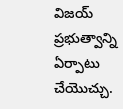విజయ్ ప్రభుత్వాన్ని ఏర్పాటు చేయొచ్చు.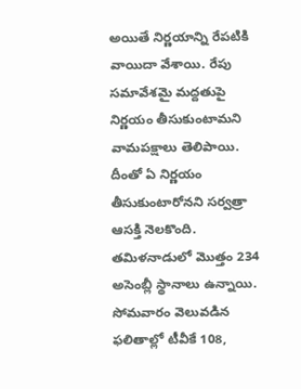అయితే నిర్ణయాన్ని రేపటికి వాయిదా వేశాయి. రేపు సమావేశమై మద్దతుపై నిర్ణయం తీసుకుంటామని వామపక్షాలు తెలిపాయి. దీంతో ఏ నిర్ణయం తీసుకుంటారోనని సర్వత్రా ఆసక్తి నెలకొంది.
తమిళనాడులో మొత్తం 234 అసెంబ్లీ స్థానాలు ఉన్నాయి. సోమవారం వెలువడిన ఫలితాల్లో టీవీకే 108,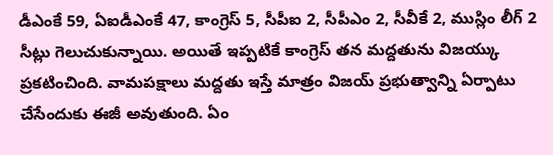డీఎంకే 59, ఏఐడీఎంకే 47, కాంగ్రెస్ 5, సీపీఐ 2, సీపీఎం 2, సీవీకే 2, ముస్లిం లీగ్ 2 సీట్లు గెలుచుకున్నాయి. అయితే ఇప్పటికే కాంగ్రెస్ తన మద్దతును విజయ్కు ప్రకటించింది. వామపక్షాలు మద్దతు ఇస్తే మాత్రం విజయ్ ప్రభుత్వాన్ని ఏర్పాటు చేసేందుకు ఈజీ అవుతుంది. ఏం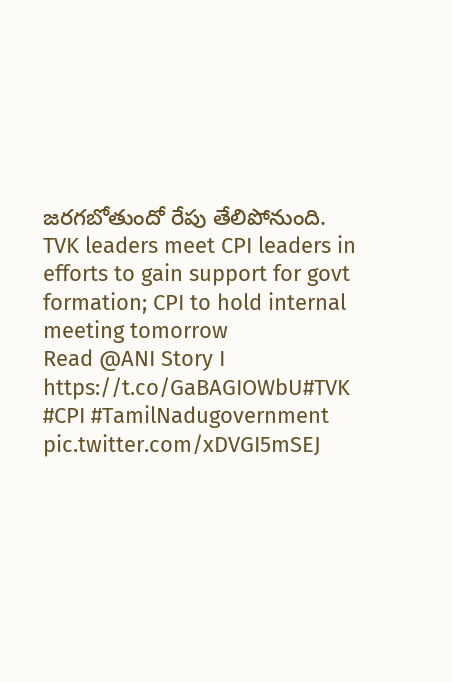జరగబోతుందో రేపు తేలిపోనుంది.
TVK leaders meet CPI leaders in efforts to gain support for govt formation; CPI to hold internal meeting tomorrow
Read @ANI Story I https://t.co/GaBAGIOWbU#TVK #CPI #TamilNadugovernment pic.twitter.com/xDVGI5mSEJ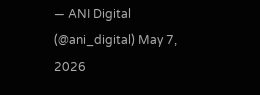— ANI Digital (@ani_digital) May 7, 2026